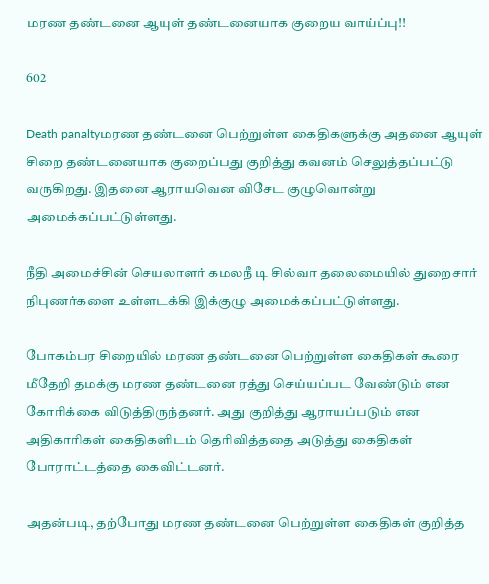மரண தண்டனை ஆயுள் தண்டனையாக குறைய வாய்ப்பு!!

602

Death panaltyமரண தண்டனை பெற்றுள்ள கைதிகளுக்கு அதனை ஆயுள் சிறை தண்டனையாக குறைப்பது குறித்து கவனம் செலுத்தப்பட்டு வருகிறது. இதனை ஆராயவென விசேட குழுவொன்று அமைக்கப்பட்டுள்ளது.

நீதி அமைச்சின் செயலாளர் கமலநீ டி சில்வா தலைமையில் துறைசார் நிபுணர்களை உள்ளடக்கி இக்குழு அமைக்கப்பட்டுள்ளது.

போகம்பர சிறையில் மரண தண்டனை பெற்றுள்ள கைதிகள் கூரை மீதேறி தமக்கு மரண தண்டனை ரத்து செய்யப்பட வேண்டும் என கோரிக்கை விடுத்திருந்தனர். அது குறித்து ஆராயப்படும் என அதிகாரிகள் கைதிகளிடம் தெரிவித்ததை அடுத்து கைதிகள் போராட்டத்தை கைவிட்டனர்.

அதன்படி, தற்போது மரண தண்டனை பெற்றுள்ள கைதிகள் குறித்த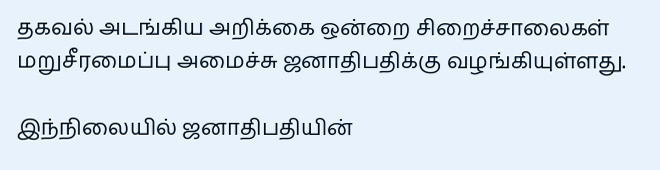தகவல் அடங்கிய அறிக்கை ஒன்றை சிறைச்சாலைகள் மறுசீரமைப்பு அமைச்சு ஜனாதிபதிக்கு வழங்கியுள்ளது.

இந்நிலையில் ஜனாதிபதியின்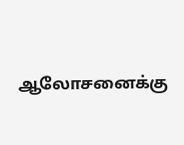ஆலோசனைக்கு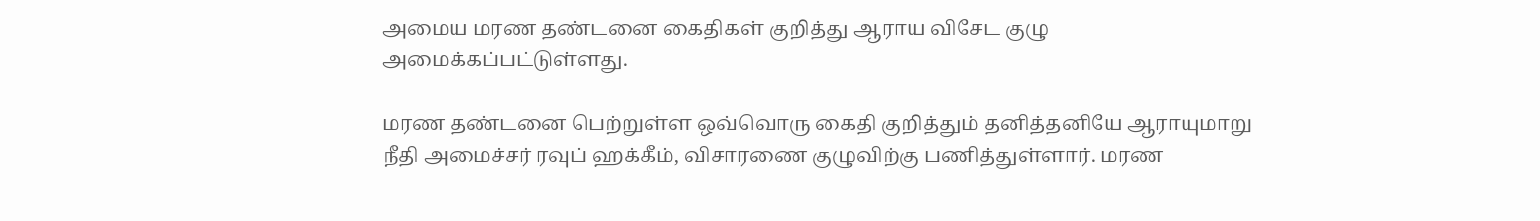அமைய மரண தண்டனை கைதிகள் குறித்து ஆராய விசேட குழு அமைக்கப்பட்டுள்ளது.

மரண தண்டனை பெற்றுள்ள ஒவ்வொரு கைதி குறித்தும் தனித்தனியே ஆராயுமாறு நீதி அமைச்சர் ரவுப் ஹக்கீம், விசாரணை குழுவிற்கு பணித்துள்ளார். மரண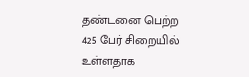தண்டனை பெற்ற 425 பேர் சிறையில் உள்ளதாக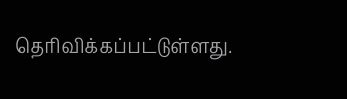தெரிவிக்கப்பட்டுள்ளது.